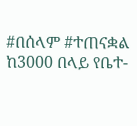#በሰላም #ተጠናቋል
ከ3000 በላይ የቤተ-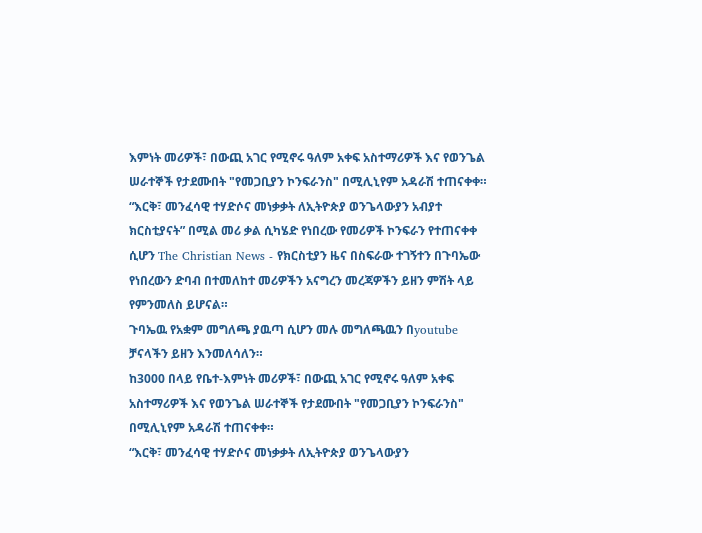እምነት መሪዎች፣ በውጪ አገር የሚኖሩ ዓለም አቀፍ አስተማሪዎች እና የወንጌል ሠራተኞች የታደሙበት "የመጋቢያን ኮንፍራንስ" በሚሊኒየም አዳራሽ ተጠናቀቀ።
“እርቅ፣ መንፈሳዊ ተሃድሶና መነቃቃት ለኢትዮጵያ ወንጌላውያን አብያተ ክርስቲያናት” በሚል መሪ ቃል ሲካሄድ የነበረው የመሪዎች ኮንፍራን የተጠናቀቀ ሲሆን The Christian News - የክርስቲያን ዜና በስፍራው ተገኝተን በጉባኤው የነበረውን ድባብ በተመለከተ መሪዎችን አናግረን መረጃዎችን ይዘን ምሽት ላይ የምንመለስ ይሆናል።
ጉባኤዉ የአቋም መግለጫ ያዉጣ ሲሆን መሉ መግለጫዉን በyoutube ቻናላችን ይዘን እንመለሳለን።
ከ3000 በላይ የቤተ-እምነት መሪዎች፣ በውጪ አገር የሚኖሩ ዓለም አቀፍ አስተማሪዎች እና የወንጌል ሠራተኞች የታደሙበት "የመጋቢያን ኮንፍራንስ" በሚሊኒየም አዳራሽ ተጠናቀቀ።
“እርቅ፣ መንፈሳዊ ተሃድሶና መነቃቃት ለኢትዮጵያ ወንጌላውያን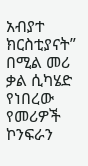አብያተ ክርስቲያናት” በሚል መሪ ቃል ሲካሄድ የነበረው የመሪዎች ኮንፍራን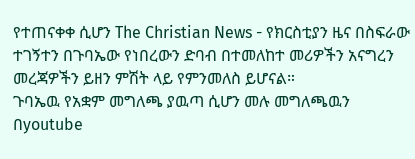የተጠናቀቀ ሲሆን The Christian News - የክርስቲያን ዜና በስፍራው ተገኝተን በጉባኤው የነበረውን ድባብ በተመለከተ መሪዎችን አናግረን መረጃዎችን ይዘን ምሽት ላይ የምንመለስ ይሆናል።
ጉባኤዉ የአቋም መግለጫ ያዉጣ ሲሆን መሉ መግለጫዉን በyoutube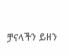ቻናላችን ይዘን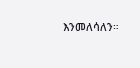እንመለሳለን።